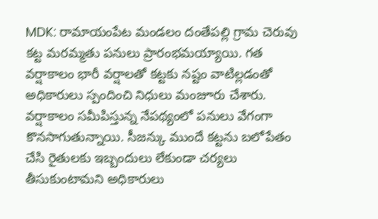MDK: రామాయంపేట మండలం దంతేపల్లి గ్రామ చెరువు కట్ట మరమ్మతు పనులు ప్రారంభమయ్యాయి. గత వర్షాకాలం భారీ వర్షాలతో కట్టకు నష్టం వాటిల్లడంతో అధికారులు స్పందించి నిధులు మంజూరు చేశారు. వర్షాకాలం సమీపిస్తున్న నేపథ్యంలో పనులు వేగంగా కొనసాగుతున్నాయి. సీజన్కు ముందే కట్టను బలోపేతం చేసి రైతులకు ఇబ్బందులు లేకుండా చర్యలు తీసుకుంటామని అధికారులు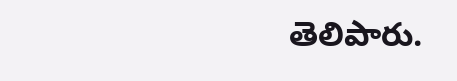తెలిపారు.